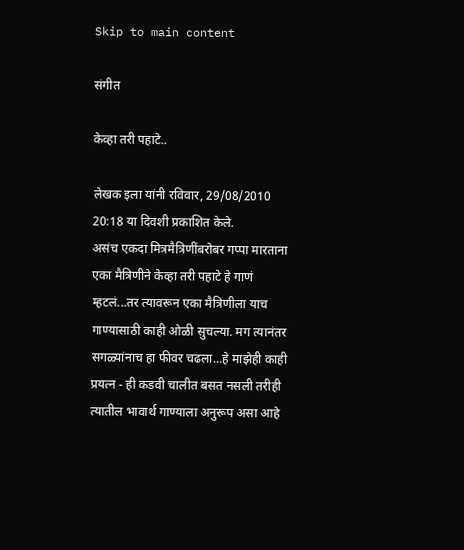Skip to main content

संगीत

केव्हा तरी पहाटे..

लेखक इला यांनी रविवार, 29/08/2010 20:18 या दिवशी प्रकाशित केले.
असंच एकदा मित्रमैत्रिणींबरोबर गप्पा मारताना एका मैत्रिणीने केव्हा तरी पहाटे हे गाणं म्हटलं...तर त्यावरून एका मैत्रिणीला याच गाण्यासाठी काही ओळी सुचल्या. मग त्यानंतर सगळ्यांनाच हा फीवर चढला...हे माझेही काही प्रयत्न - ही कडवी चालीत बसत नसली तरीही त्यातील भावार्थ गाण्याला अनुरूप असा आहे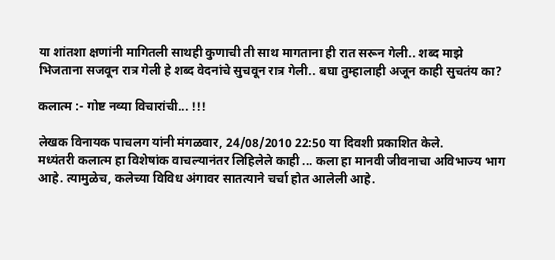या शांतशा क्षणांनी मागितली साथही कुणाची ती साथ मागताना ही रात सरून गेली.. शब्द माझे भिजताना सजवून रात्र गेली हे शब्द वेदनांचे सुचवून रात्र गेली.. बघा तुम्हालाही अजून काही सुचतंय का?

कलात्म :- गोष्ट नव्या विचारांची... !!!

लेखक विनायक पाचलग यांनी मंगळवार, 24/08/2010 22:50 या दिवशी प्रकाशित केले.
मध्यंतरी कलात्म हा विशेषांक वाचल्यानंतर लिहिलेले काही ... कला हा मानवी जीवनाचा अविभाज्य भाग आहे. त्यामुळेच, कलेच्या विविध अंगावर सातत्याने चर्चा होत आलेली आहे.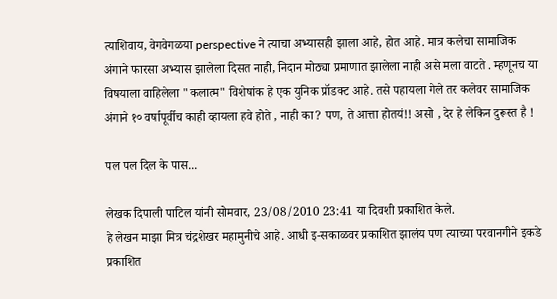त्याशिवाय, वेगवेगळया perspective ने त्याचा अभ्यासही झाला आहे, होत आहे. मात्र कलेचा सामाजिक अंगाने फारसा अभ्यास झालेला दिसत नाही, निदान मोठ्या प्रमाणात झालेला नाही असे मला वाटते . म्हणूनच या विषयाला वाहिलेला "कलात्म" विशेषांक हे एक युनिक प्रॉडक्ट आहे. तसे पहायला गेले तर कलेवर सामाजिक अंगाने १० वर्षापूर्वीच काही व्हायला हवे होते , नाही का? पण, ते आत्ता होतयं!! असो , देर हे लेकिन दुरूस्त है !

पल पल दिल के पास...

लेखक दिपाली पाटिल यांनी सोमवार, 23/08/2010 23:41 या दिवशी प्रकाशित केले.
हे लेखन माझा मित्र चंद्रशेखर महामुनीचे आहे. आधी इ-सकाळवर प्रकाशित झालंय पण त्याच्या परवानगीने इकडे प्रकाशित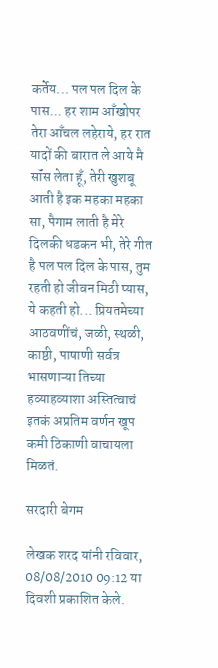कर्तेय... पल पल दिल के पास... हर शाम आँखोपर तेरा आँचल लहेराये, हर रात यादों की बारात ले आये मै सॉंस लेता हूँ, तेरी खुशबू आती है इक महका महका सा, पैगाम लाती है मेरे दिलकी धडकन भी, तेरे गीत है पल पल दिल के पास, तुम रहती हो जीवन मिठी प्यास, ये कहती हो... प्रियतमेच्या आठवणींचं, जळी, स्थळी, काष्ठी, पाषाणी सर्वत्र भासणाऱ्या तिच्या हव्याहव्याशा अस्तित्वाचं इतकं अप्रतिम वर्णन खूप कमी ठिकाणी वाचायला मिळतं.

सरदारी बेगम

लेखक शरद यांनी रविवार, 08/08/2010 09:12 या दिवशी प्रकाशित केले.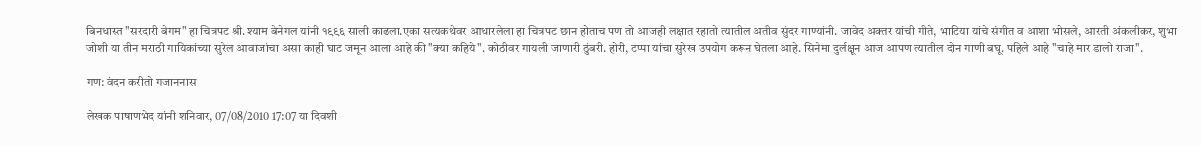बिनधास्त "सरदारी बेगम" हा चित्रपट श्री.श्याम बेनेगल यांनी १९९६ साली काढला.एका सत्यकथेवर आधारलेला हा चित्रपट छान होताच पण तो आजही लक्षात रहातो त्यातील अतीव सुंदर गाण्यांनी. जावेद अक्तर यांची गीते, भाटिया यांचे संगीत व आशा भोसले, आरती अंकलीकर, शुभा जोशी या तीन मराठी गायिकांच्या सुरेल आवाजांचा असा काही घाट जमून आला आहे की "क्या कहिये". कोठीवर गायली जाणारी ठुंबरी. होरी, टप्पा यांचा सुरेख उपयोग करून घेतला आहे. सिनेमा दुर्लक्षून आज आपण त्यातील दोन गाणी बघू. पहिले आहे "चाहे मार डालो राजा".

गण: वंदन करीतो गजाननास

लेखक पाषाणभेद यांनी शनिवार, 07/08/2010 17:07 या दिवशी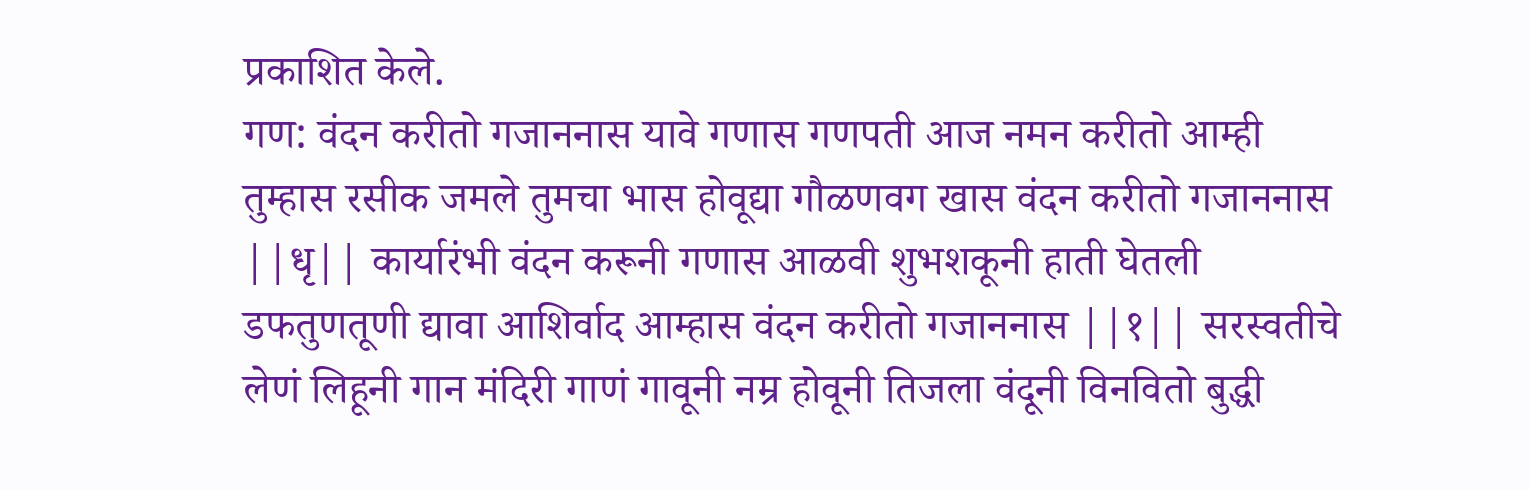प्रकाशित केले.
गण: वंदन करीतो गजाननास यावे गणास गणपती आज नमन करीतो आम्ही तुम्हास रसीक जमले तुमचा भास होवूद्या गौळणवग खास वंदन करीतो गजाननास ||धृ|| कार्यारंभी वंदन करूनी गणास आळवी शुभशकूनी हाती घेतली डफतुणतूणी द्यावा आशिर्वाद आम्हास वंदन करीतो गजाननास ||१|| सरस्वतीचे लेणं लिहूनी गान मंदिरी गाणं गावूनी नम्र होवूनी तिजला वंदूनी विनवितो बुद्धी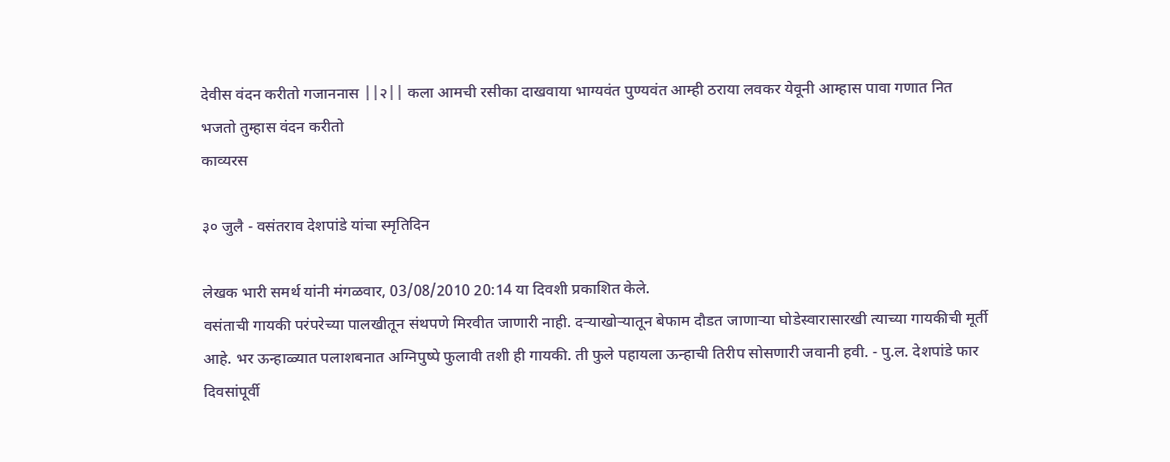देवीस वंदन करीतो गजाननास ||२|| कला आमची रसीका दाखवाया भाग्यवंत पुण्यवंत आम्ही ठराया लवकर येवूनी आम्हास पावा गणात नित भजतो तुम्हास वंदन करीतो
काव्यरस

३० जुलै - वसंतराव देशपांडे यांचा स्मृतिदिन

लेखक भारी समर्थ यांनी मंगळवार, 03/08/2010 20:14 या दिवशी प्रकाशित केले.
वसंताची गायकी परंपरेच्या पालखीतून संथपणे मिरवीत जाणारी नाही. दर्‍याखोर्‍यातून बेफाम दौडत जाणार्‍या घोडेस्वारासारखी त्याच्या गायकीची मूर्ती आहे. भर ऊन्हाळ्यात पलाशबनात अग्निपुष्पे फुलावी तशी ही गायकी. ती फुले पहायला ऊन्हाची तिरीप सोसणारी जवानी हवी. - पु.ल. देशपांडे फार दिवसांपूर्वी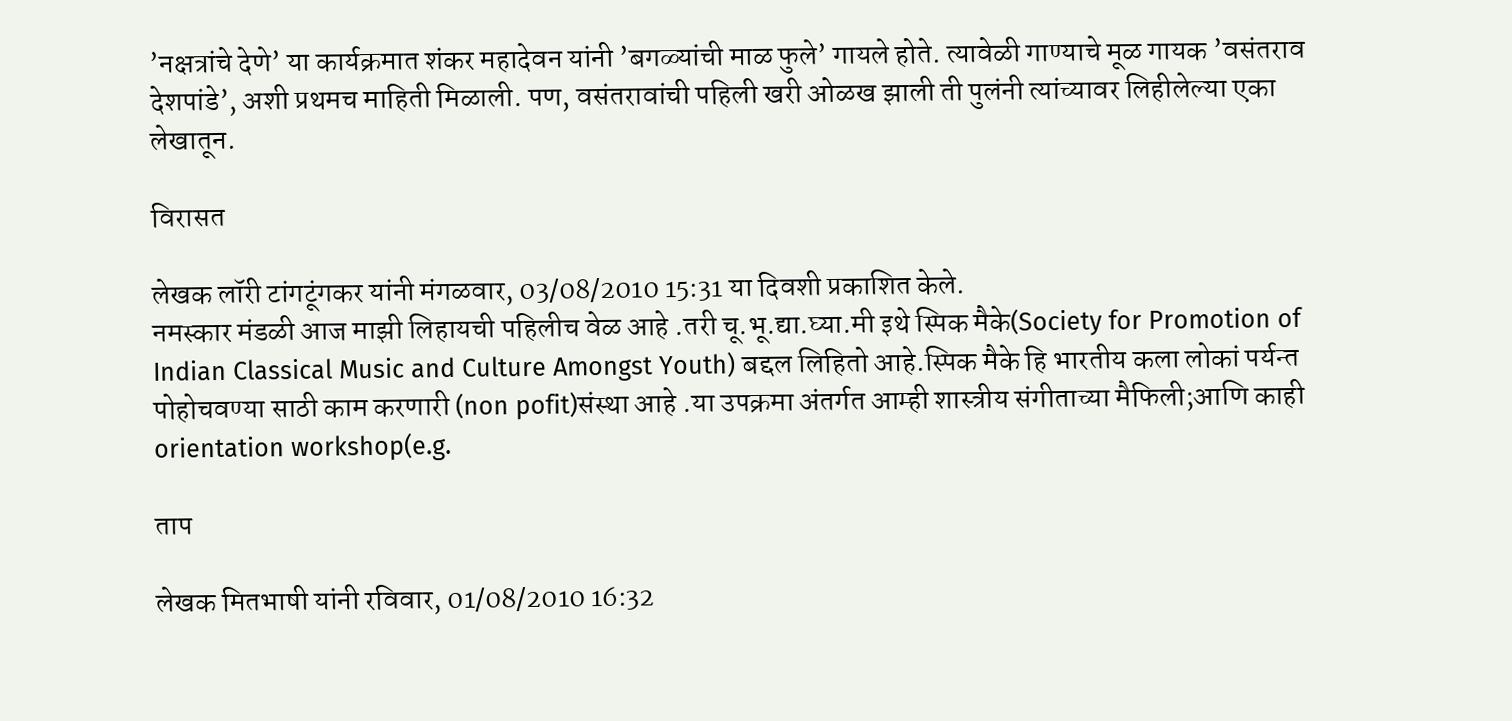’नक्षत्रांचे देणे’ या कार्यक्रमात शंकर महादेवन यांनी ’बगळ्यांची माळ फुले’ गायले होते. त्यावेळी गाण्याचे मूळ गायक ’वसंतराव देशपांडे’, अशी प्रथमच माहिती मिळाली. पण, वसंतरावांची पहिली खरी ओळख झाली ती पुलंनी त्यांच्यावर लिहीलेल्या एका लेखातून.

विरासत

लेखक लॉरी टांगटूंगकर यांनी मंगळवार, 03/08/2010 15:31 या दिवशी प्रकाशित केले.
नमस्कार मंडळी आज माझी लिहायची पहिलीच वेळ आहे .तरी चू.भू.द्या.घ्या.मी इथे स्पिक मैके(Society for Promotion of Indian Classical Music and Culture Amongst Youth) बद्दल लिहितो आहे.स्पिक मैके हि भारतीय कला लोकां पर्यन्त पोहोचवण्या साठी काम करणारी (non pofit)संस्था आहे .या उपक्रमा अंतर्गत आम्ही शास्त्रीय संगीताच्या मैफिली;आणि काही orientation workshop(e.g.

ताप

लेखक मितभाषी यांनी रविवार, 01/08/2010 16:32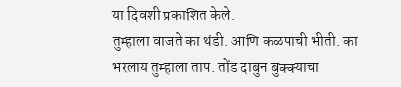या दिवशी प्रकाशित केले.
तुम्हाला वाजते का थंडी. आणि कळपाची भीती. का भरलाय तुम्हाला ताप. तोंड दाबुन बुक्क्याचा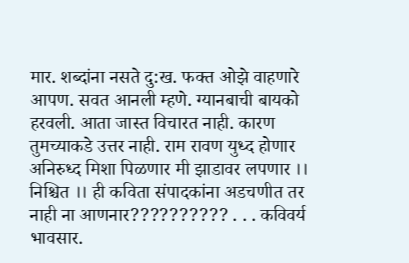मार. शब्दांना नसते दु:ख. फक्त ओझे वाहणारे आपण. सवत आनली म्हणे. ग्यानबाची बायको हरवली. आता जास्त विचारत नाही. कारण तुमच्याकडे उत्तर नाही. राम रावण युध्द होणार अनिरुध्द मिशा पिळणार मी झाडावर लपणार ।। निश्चित ।। ही कविता संपादकांना अडचणीत तर नाही ना आणनार?????????? . . . कविवर्य भावसार.